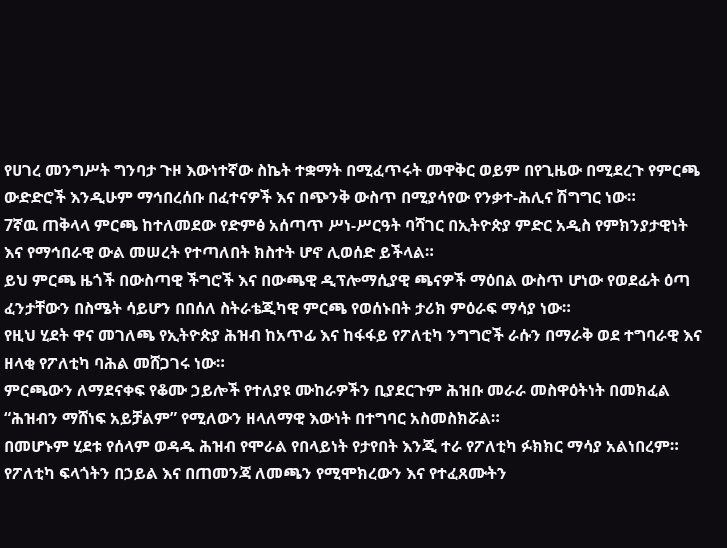የሀገረ መንግሥት ግንባታ ጉዞ እውነተኛው ስኬት ተቋማት በሚፈጥሩት መዋቅር ወይም በየጊዜው በሚደረጉ የምርጫ ውድድሮች እንዲሁም ማኅበረሰቡ በፈተናዎች እና በጭንቅ ውስጥ በሚያሳየው የንቃተ-ሕሊና ሽግግር ነው።
7ኛዉ ጠቅላላ ምርጫ ከተለመደው የድምፅ አሰጣጥ ሥነ-ሥርዓት ባሻገር በኢትዮጵያ ምድር አዲስ የምክንያታዊነት እና የማኅበራዊ ውል መሠረት የተጣለበት ክስተት ሆኖ ሊወሰድ ይችላል።
ይህ ምርጫ ዜጎች በውስጣዊ ችግሮች እና በውጫዊ ዲፕሎማሲያዊ ጫናዎች ማዕበል ውስጥ ሆነው የወደፊት ዕጣ ፈንታቸውን በስሜት ሳይሆን በበሰለ ስትራቴጂካዊ ምርጫ የወሰኑበት ታሪክ ምዕራፍ ማሳያ ነው።
የዚህ ሂደት ዋና መገለጫ የኢትዮጵያ ሕዝብ ከአጥፊ እና ከፋፋይ የፖለቲካ ንግግሮች ራሱን በማራቅ ወደ ተግባራዊ እና ዘላቂ የፖለቲካ ባሕል መሸጋገሩ ነው።
ምርጫውን ለማደናቀፍ የቆሙ ኃይሎች የተለያዩ ሙከራዎችን ቢያደርጉም ሕዝቡ መራራ መስዋዕትነት በመክፈል “ሕዝብን ማሸነፍ አይቻልም” የሚለውን ዘላለማዊ እውነት በተግባር አስመስክሯል።
በመሆኑም ሂደቱ የሰላም ወዳዱ ሕዝብ የሞራል የበላይነት የታየበት እንጂ ተራ የፖለቲካ ፉክክር ማሳያ አልነበረም።
የፖለቲካ ፍላጎትን በኃይል እና በጠመንጃ ለመጫን የሚሞክረውን እና የተፈጸሙትን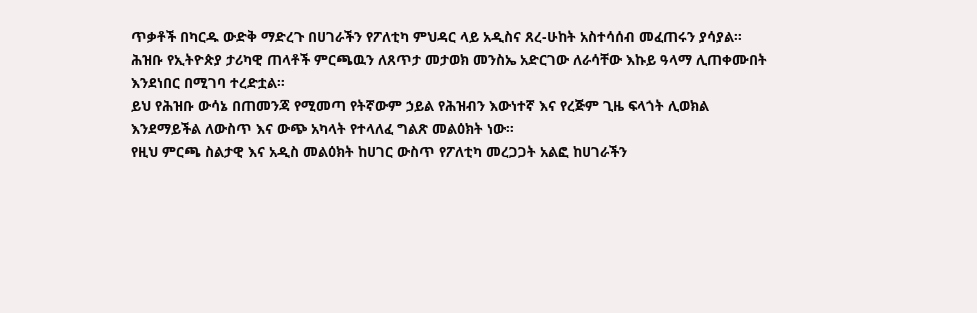ጥቃቶች በካርዱ ውድቅ ማድረጉ በሀገራችን የፖለቲካ ምህዳር ላይ አዲስና ጸረ-ሁከት አስተሳሰብ መፈጠሩን ያሳያል።
ሕዝቡ የኢትዮጵያ ታሪካዊ ጠላቶች ምርጫዉን ለጸጥታ መታወክ መንስኤ አድርገው ለራሳቸው እኩይ ዓላማ ሊጠቀሙበት እንደነበር በሚገባ ተረድቷል።
ይህ የሕዝቡ ውሳኔ በጠመንጃ የሚመጣ የትኛውም ኃይል የሕዝብን እውነተኛ እና የረጅም ጊዜ ፍላጎት ሊወክል እንደማይችል ለውስጥ እና ውጭ አካላት የተላለፈ ግልጽ መልዕክት ነው።
የዚህ ምርጫ ስልታዊ እና አዲስ መልዕክት ከሀገር ውስጥ የፖለቲካ መረጋጋት አልፎ ከሀገራችን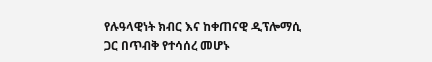የሉዓላዊነት ክብር እና ከቀጠናዊ ዲፕሎማሲ ጋር በጥብቅ የተሳሰረ መሆኑ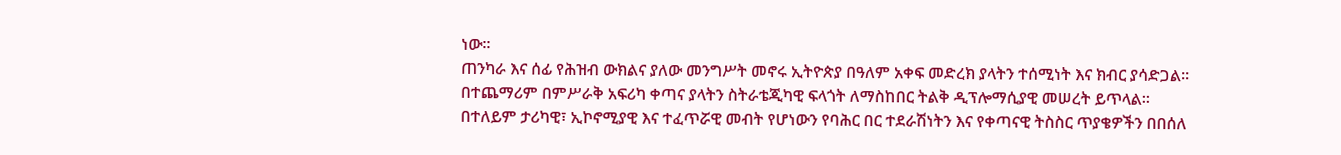ነው።
ጠንካራ እና ሰፊ የሕዝብ ውክልና ያለው መንግሥት መኖሩ ኢትዮጵያ በዓለም አቀፍ መድረክ ያላትን ተሰሚነት እና ክብር ያሳድጋል፡፡
በተጨማሪም በምሥራቅ አፍሪካ ቀጣና ያላትን ስትራቴጂካዊ ፍላጎት ለማስከበር ትልቅ ዲፕሎማሲያዊ መሠረት ይጥላል።
በተለይም ታሪካዊ፣ ኢኮኖሚያዊ እና ተፈጥሯዊ መብት የሆነውን የባሕር በር ተደራሽነትን እና የቀጣናዊ ትስስር ጥያቄዎችን በበሰለ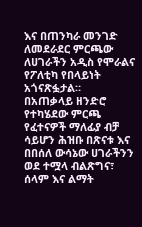እና በጠንካራ መንገድ ለመደራደር ምርጫው ለሀገራችን አዲስ የሞራልና የፖለቲካ የበላይነት አጎናጽፏታል።
በአጠቃላይ ዘንድሮ የተካሄደው ምርጫ የፈተናዎች ማለፊያ ብቻ ሳይሆን ሕዝቡ በጽናቱ እና በበሰለ ውሳኔው ሀገራችንን ወደ ተሟላ ብልጽግና፣ ሰላም እና ልማት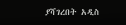ያሻገረበት አዲስ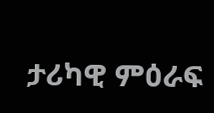ታሪካዊ ምዕራፍ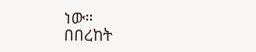ነው።
በበረከት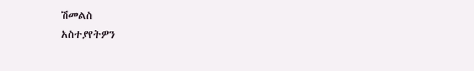ሽመልስ
አስተያየትዎን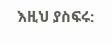እዚህ ያስፍሩ: